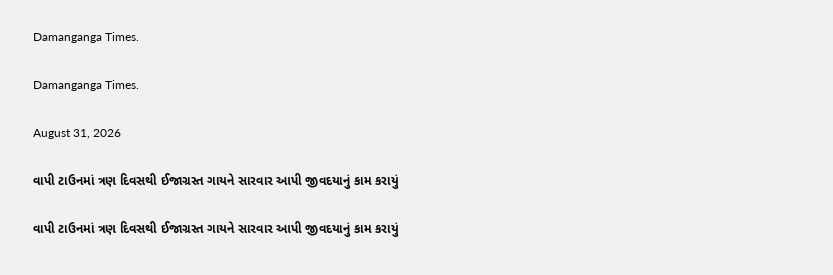Damanganga Times.

Damanganga Times.

August 31, 2026

વાપી ટાઉનમાં ત્રણ દિવસથી ઈજાગ્રસ્ત ગાયને સારવાર આપી જીવદયાનું કામ કરાયું

વાપી ટાઉનમાં ત્રણ દિવસથી ઈજાગ્રસ્ત ગાયને સારવાર આપી જીવદયાનું કામ કરાયું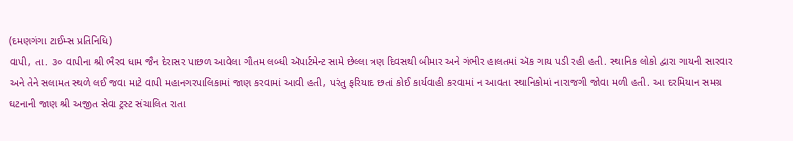(દમણગંગા ટાઈમ્સ પ્રતિનિધિ)
વાપી, તા. ૩૦ વાપીના શ્રી ભૈરવ ધામ જૈન દેરાસર પાછળ આવેલા ગૌતમ લબ્ધી ઍપાર્ટમેન્ટ સામે છેલ્લા ત્રણ દિવસથી બીમાર અને ગંભીર હાલતમાં ઍક ગાય પડી રહી હતી. સ્થાનિક લોકો દ્વારા ગાયની સારવાર અને તેને સલામત સ્થળે લઈ જવા માટે વાપી મહાનગરપાલિકામાં જાણ કરવામાં આવી હતી, પરંતુ ફરિયાદ છતાં કોઈ કાર્યવાહી કરવામાં ન આવતા સ્થાનિકોમાં નારાજગી જોવા મળી હતી. આ દરમિયાન સમગ્ર ઘટનાની જાણ શ્રી અજીત સેવા ટ્રસ્ટ સંચાલિત રાતા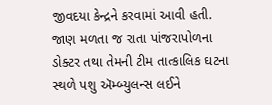જીવદયા કેન્દ્રને કરવામાં આવી હતી. જાણ મળતા જ રાતા પાંજરાપોળના ડોક્ટર તથા તેમની ટીમ તાત્કાલિક ઘટના સ્થળે પશુ ઍમ્બ્યુલન્સ લઈને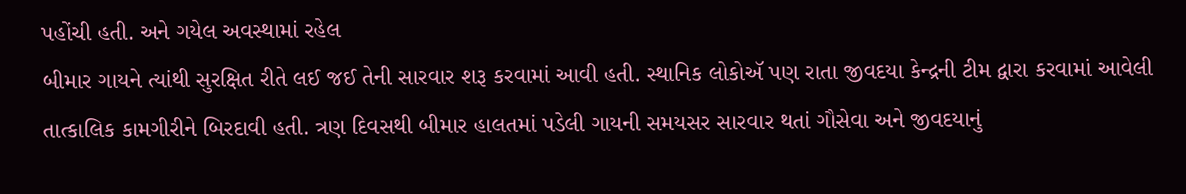પહોંચી હતી. અને ગયેલ અવસ્થામાં રહેલ
બીમાર ગાયને ત્યાંથી સુરક્ષિત રીતે લઈ જઈ તેની સારવાર શરૂ કરવામાં આવી હતી. સ્થાનિક લોકોઍ પણ રાતા જીવદયા કેન્દ્રની ટીમ દ્વારા કરવામાં આવેલી તાત્કાલિક કામગીરીને બિરદાવી હતી. ત્રણ દિવસથી બીમાર હાલતમાં પડેલી ગાયની સમયસર સારવાર થતાં ગૌસેવા અને જીવદયાનું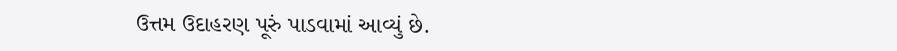ઉત્તમ ઉદાહરણ પૂરું પાડવામાં આવ્યું છે.